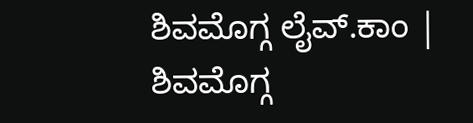ಶಿವಮೊಗ್ಗ ಲೈವ್.ಕಾಂ | ಶಿವಮೊಗ್ಗ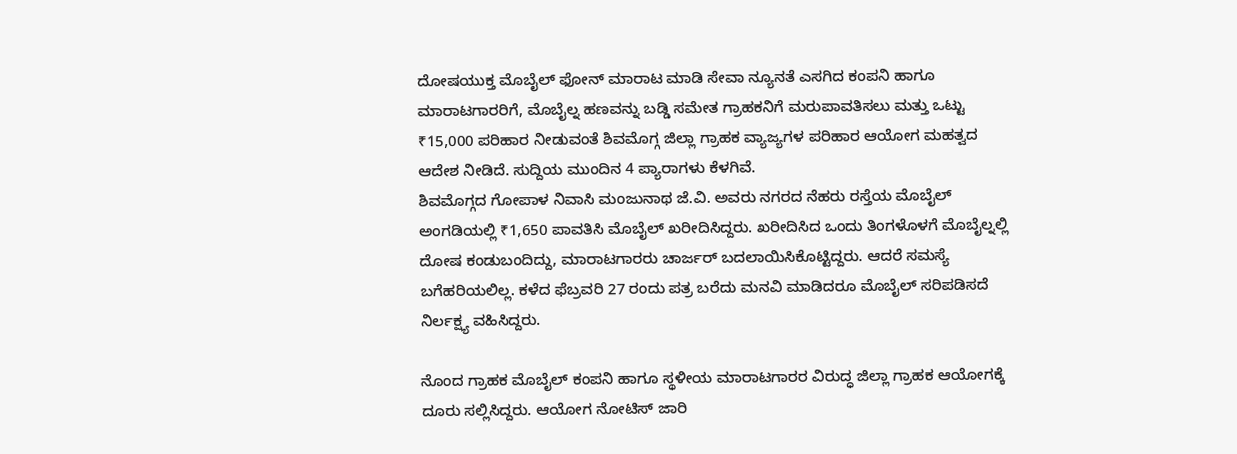ದೋಷಯುಕ್ತ ಮೊಬೈಲ್ ಫೋನ್ ಮಾರಾಟ ಮಾಡಿ ಸೇವಾ ನ್ಯೂನತೆ ಎಸಗಿದ ಕಂಪನಿ ಹಾಗೂ ಮಾರಾಟಗಾರರಿಗೆ, ಮೊಬೈಲ್ನ ಹಣವನ್ನು ಬಡ್ಡಿ ಸಮೇತ ಗ್ರಾಹಕನಿಗೆ ಮರುಪಾವತಿಸಲು ಮತ್ತು ಒಟ್ಟು ₹15,000 ಪರಿಹಾರ ನೀಡುವಂತೆ ಶಿವಮೊಗ್ಗ ಜಿಲ್ಲಾ ಗ್ರಾಹಕ ವ್ಯಾಜ್ಯಗಳ ಪರಿಹಾರ ಆಯೋಗ ಮಹತ್ವದ ಆದೇಶ ನೀಡಿದೆ. ಸುದ್ದಿಯ ಮುಂದಿನ 4 ಪ್ಯಾರಾಗಳು ಕೆಳಗಿವೆ.
ಶಿವಮೊಗ್ಗದ ಗೋಪಾಳ ನಿವಾಸಿ ಮಂಜುನಾಥ ಜೆ.ವಿ. ಅವರು ನಗರದ ನೆಹರು ರಸ್ತೆಯ ಮೊಬೈಲ್ ಅಂಗಡಿಯಲ್ಲಿ ₹1,650 ಪಾವತಿಸಿ ಮೊಬೈಲ್ ಖರೀದಿಸಿದ್ದರು. ಖರೀದಿಸಿದ ಒಂದು ತಿಂಗಳೊಳಗೆ ಮೊಬೈಲ್ನಲ್ಲಿ ದೋಷ ಕಂಡುಬಂದಿದ್ದು, ಮಾರಾಟಗಾರರು ಚಾರ್ಜರ್ ಬದಲಾಯಿಸಿಕೊಟ್ಟಿದ್ದರು. ಆದರೆ ಸಮಸ್ಯೆ ಬಗೆಹರಿಯಲಿಲ್ಲ. ಕಳೆದ ಫೆಬ್ರವರಿ 27 ರಂದು ಪತ್ರ ಬರೆದು ಮನವಿ ಮಾಡಿದರೂ ಮೊಬೈಲ್ ಸರಿಪಡಿಸದೆ ನಿರ್ಲಕ್ಷ್ಯ ವಹಿಸಿದ್ದರು.

ನೊಂದ ಗ್ರಾಹಕ ಮೊಬೈಲ್ ಕಂಪನಿ ಹಾಗೂ ಸ್ಥಳೀಯ ಮಾರಾಟಗಾರರ ವಿರುದ್ಧ ಜಿಲ್ಲಾ ಗ್ರಾಹಕ ಆಯೋಗಕ್ಕೆ ದೂರು ಸಲ್ಲಿಸಿದ್ದರು. ಆಯೋಗ ನೋಟಿಸ್ ಜಾರಿ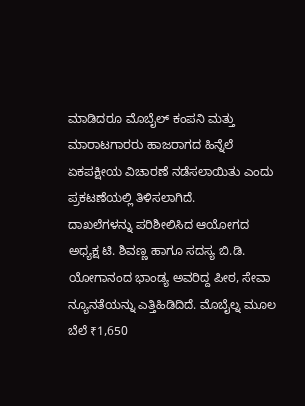ಮಾಡಿದರೂ ಮೊಬೈಲ್ ಕಂಪನಿ ಮತ್ತು ಮಾರಾಟಗಾರರು ಹಾಜರಾಗದ ಹಿನ್ನೆಲೆ ಏಕಪಕ್ಷೀಯ ವಿಚಾರಣೆ ನಡೆಸಲಾಯಿತು ಎಂದು ಪ್ರಕಟಣೆಯಲ್ಲಿ ತಿಳಿಸಲಾಗಿದೆ.
ದಾಖಲೆಗಳನ್ನು ಪರಿಶೀಲಿಸಿದ ಆಯೋಗದ ಅಧ್ಯಕ್ಷ ಟಿ. ಶಿವಣ್ಣ ಹಾಗೂ ಸದಸ್ಯ ಬಿ.ಡಿ. ಯೋಗಾನಂದ ಭಾಂಡ್ಯ ಅವರಿದ್ದ ಪೀಠ, ಸೇವಾ ನ್ಯೂನತೆಯನ್ನು ಎತ್ತಿಹಿಡಿದಿದೆ. ಮೊಬೈಲ್ನ ಮೂಲ ಬೆಲೆ ₹1,650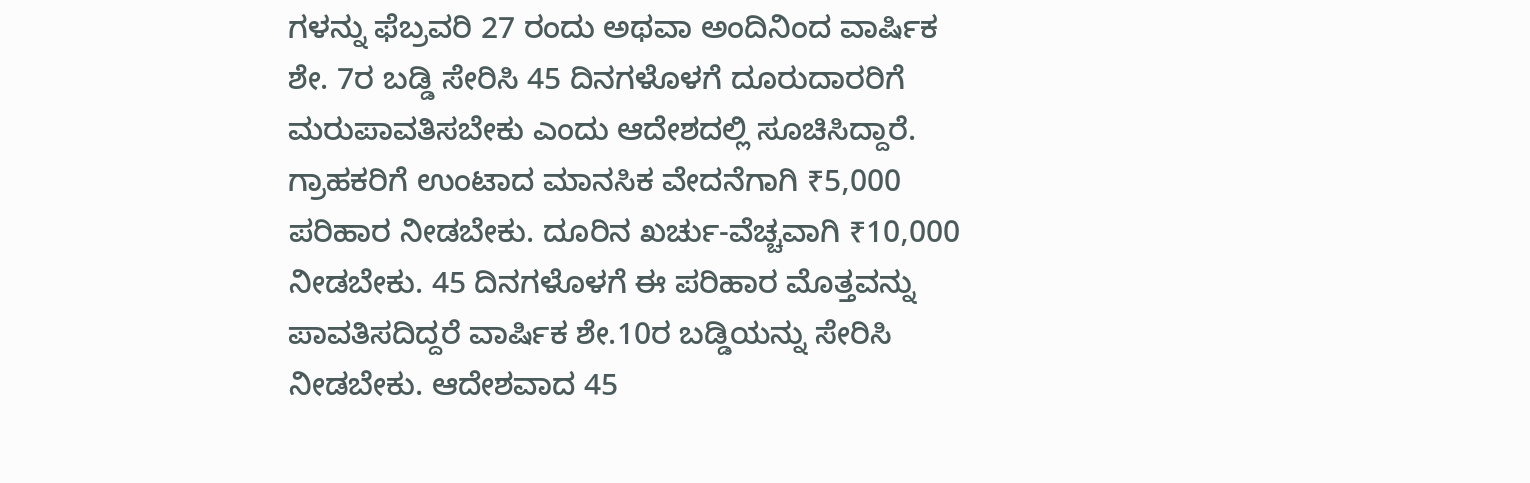ಗಳನ್ನು ಫೆಬ್ರವರಿ 27 ರಂದು ಅಥವಾ ಅಂದಿನಿಂದ ವಾರ್ಷಿಕ ಶೇ. 7ರ ಬಡ್ಡಿ ಸೇರಿಸಿ 45 ದಿನಗಳೊಳಗೆ ದೂರುದಾರರಿಗೆ ಮರುಪಾವತಿಸಬೇಕು ಎಂದು ಆದೇಶದಲ್ಲಿ ಸೂಚಿಸಿದ್ದಾರೆ.
ಗ್ರಾಹಕರಿಗೆ ಉಂಟಾದ ಮಾನಸಿಕ ವೇದನೆಗಾಗಿ ₹5,000 ಪರಿಹಾರ ನೀಡಬೇಕು. ದೂರಿನ ಖರ್ಚು-ವೆಚ್ಚವಾಗಿ ₹10,000 ನೀಡಬೇಕು. 45 ದಿನಗಳೊಳಗೆ ಈ ಪರಿಹಾರ ಮೊತ್ತವನ್ನು ಪಾವತಿಸದಿದ್ದರೆ ವಾರ್ಷಿಕ ಶೇ.10ರ ಬಡ್ಡಿಯನ್ನು ಸೇರಿಸಿ ನೀಡಬೇಕು. ಆದೇಶವಾದ 45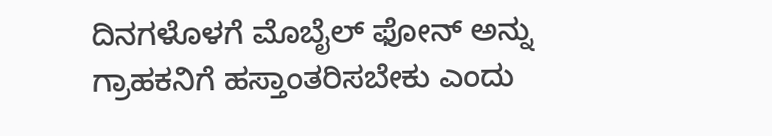ದಿನಗಳೊಳಗೆ ಮೊಬೈಲ್ ಫೋನ್ ಅನ್ನು ಗ್ರಾಹಕನಿಗೆ ಹಸ್ತಾಂತರಿಸಬೇಕು ಎಂದು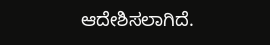ಆದೇಶಿಸಲಾಗಿದೆ.